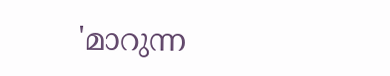'മാറുന്ന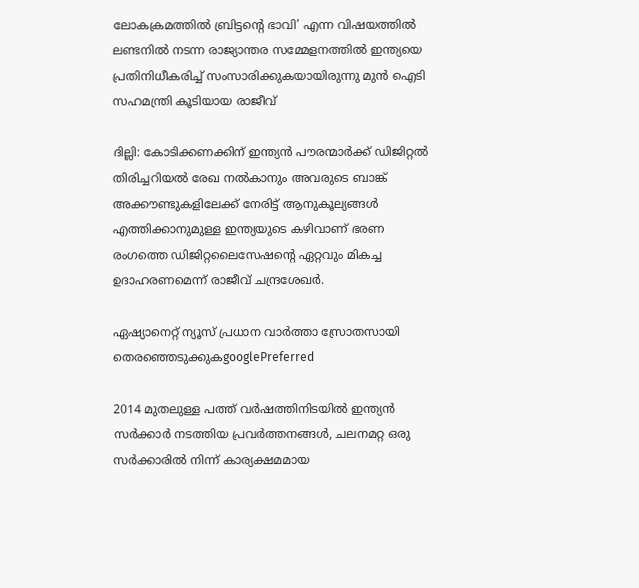ലോകക്രമത്തിൽ ബ്രിട്ടന്റെ ഭാവി’ എന്ന വിഷയത്തിൽ ലണ്ടനിൽ നടന്ന രാജ്യാന്തര സമ്മേളനത്തിൽ ഇന്ത്യയെ പ്രതിനിധീകരിച്ച് സംസാരിക്കുകയായിരുന്നു മുൻ ഐടി സഹമന്ത്രി കൂടിയായ രാജീവ്

ദില്ലി: കോടിക്കണക്കിന് ഇന്ത്യൻ പൗരന്മാർക്ക് ഡിജിറ്റൽ തിരിച്ചറിയൽ രേഖ നൽകാനും അവരുടെ ബാങ്ക് അക്കൗണ്ടുകളിലേക്ക് നേരിട്ട് ആനുകൂല്യങ്ങൾ എത്തിക്കാനുമുള്ള ഇന്ത്യയുടെ കഴിവാണ് ഭരണ രംഗത്തെ ഡിജിറ്റലൈസേഷന്റെ ഏറ്റവും മികച്ച ഉദാഹരണമെന്ന് രാജീവ് ചന്ദ്രശേഖർ.

ഏഷ്യാനെറ്റ് ന്യൂസ് പ്രധാന വാർത്താ സ്രോതസായി തെരഞ്ഞെടുക്കുകgooglePreferred

2014 മുതലുള്ള പത്ത് വർഷത്തിനിടയിൽ ഇന്ത്യൻ സര്‍ക്കാര്‍ നടത്തിയ പ്രവര്‍ത്തനങ്ങൾ, ചലനമറ്റ ഒരു സർക്കാരിൽ നിന്ന് കാര്യക്ഷമമായ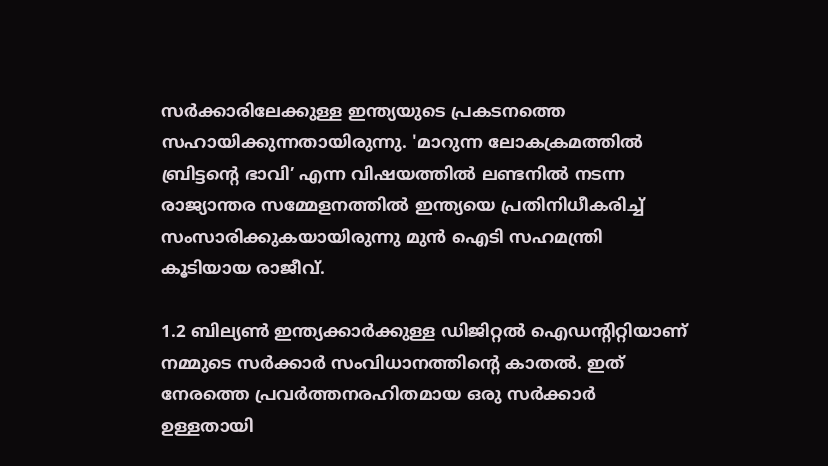സർക്കാരിലേക്കുള്ള ഇന്ത്യയുടെ പ്രകടനത്തെ സഹായിക്കുന്നതായിരുന്നു. 'മാറുന്ന ലോകക്രമത്തിൽ ബ്രിട്ടന്റെ ഭാവി’ എന്ന വിഷയത്തിൽ ലണ്ടനിൽ നടന്ന രാജ്യാന്തര സമ്മേളനത്തിൽ ഇന്ത്യയെ പ്രതിനിധീകരിച്ച് സംസാരിക്കുകയായിരുന്നു മുൻ ഐടി സഹമന്ത്രി കൂടിയായ രാജീവ്.

1.2 ബില്യൺ ഇന്ത്യക്കാർക്കുള്ള ഡിജിറ്റൽ ഐഡന്റിറ്റിയാണ് നമ്മുടെ സർക്കാർ സംവിധാനത്തിന്റെ കാതൽ. ഇത് നേരത്തെ പ്രവർത്തനരഹിതമായ ഒരു സര്‍ക്കാര്‍ ഉള്ളതായി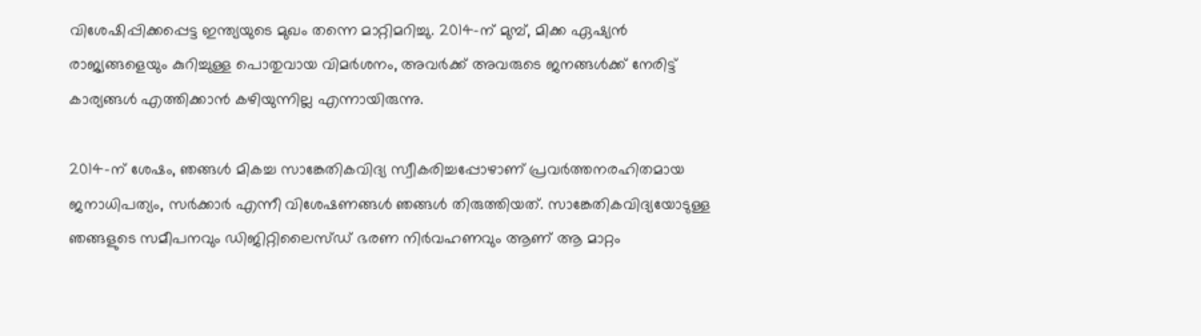വിശേഷിപ്പിക്കപ്പെട്ട ഇന്ത്യയുടെ മുഖം തന്നെ മാറ്റിമറിച്ചു. 2014-ന് മുമ്പ്, മിക്ക ഏഷ്യൻ രാജ്യങ്ങളെയും കുറിച്ചുള്ള പൊതുവായ വിമര്‍ശനം, അവർക്ക് അവരുടെ ജനങ്ങൾക്ക് നേരിട്ട് കാര്യങ്ങൾ എത്തിക്കാൻ കഴിയുന്നില്ല എന്നായിരുന്നു.

2014-ന് ശേഷം, ഞങ്ങൾ മികച്ച സാങ്കേതികവിദ്യ സ്വീകരിച്ചപ്പോഴാണ് പ്രവർത്തനരഹിതമായ ജനാധിപത്യം, സർക്കാര്‍ എന്നീ വിശേഷണങ്ങൾ ഞങ്ങൾ തിരുത്തിയത്. സാങ്കേതികവിദ്യയോടുള്ള ഞങ്ങളുടെ സമീപനവും ഡിജിറ്റിലൈസ്ഡ് ഭരണ നിര്‍വഹണവും ആണ് ആ മാറ്റം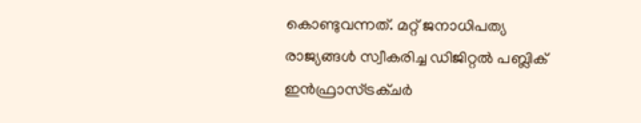കൊണ്ടുവന്നത്. മറ്റ് ജനാധിപത്യ രാജ്യങ്ങൾ സ്വീകരിച്ച ഡിജിറ്റൽ പബ്ലിക് ഇൻഫ്രാസ്ട്രക്ചർ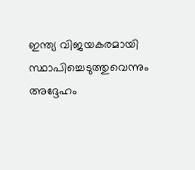ഇന്ത്യ വിജയകരമായി സ്ഥാപിച്ചെടുത്തുവെന്നും അദ്ദേഹം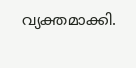വ്യക്തമാക്കി.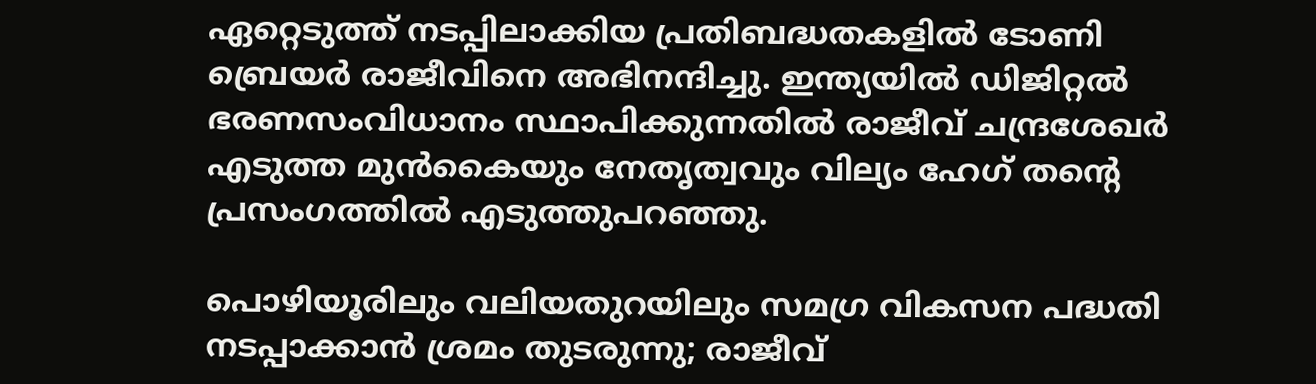ഏറ്റെടുത്ത് നടപ്പിലാക്കിയ പ്രതിബദ്ധതകളിൽ ടോണി ബ്രെയര്‍ രാജീവിനെ അഭിനന്ദിച്ചു. ഇന്ത്യയിൽ ഡിജിറ്റൽ ഭരണസംവിധാനം സ്ഥാപിക്കുന്നതിൽ രാജീവ് ചന്ദ്രശേഖര്‍ എടുത്ത മുൻകൈയും നേതൃത്വവും വില്യം ഹേഗ് തന്റെ പ്രസംഗത്തിൽ എടുത്തുപറഞ്ഞു.

പൊഴിയൂരിലും വലിയതുറയിലും സമഗ്ര വികസന പദ്ധതി നടപ്പാക്കാൻ ശ്രമം തുടരുന്നു; രാജീവ്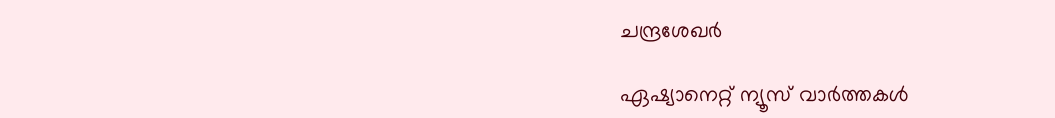ചന്ദ്രശേഖര്‍

ഏഷ്യാനെറ്റ് ന്യൂസ് വാർത്തകൾ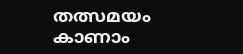തത്സമയം കാണാം